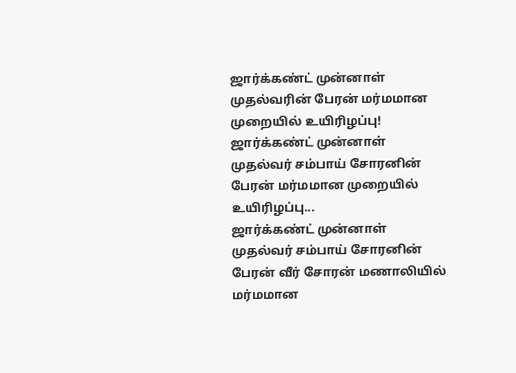ஜார்க்கண்ட் முன்னாள் முதல்வரின் பேரன் மர்மமான முறையில் உயிரிழப்பு!
ஜார்க்கண்ட் முன்னாள் முதல்வர் சம்பாய் சோரனின் பேரன் மர்மமான முறையில் உயிரிழப்பு...
ஜார்க்கண்ட் முன்னாள் முதல்வர் சம்பாய் சோரனின் பேரன் வீர் சோரன் மணாலியில் மர்மமான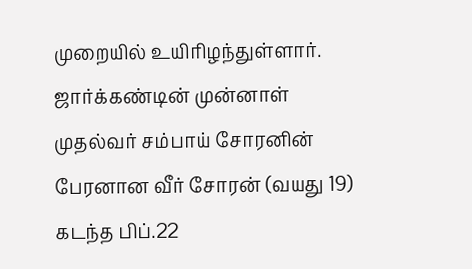முறையில் உயிரிழந்துள்ளார்.
ஜார்க்கண்டின் முன்னாள் முதல்வர் சம்பாய் சோரனின் பேரனான வீர் சோரன் (வயது 19) கடந்த பிப்.22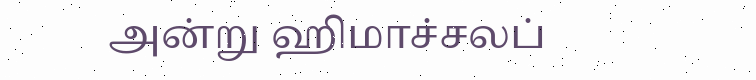அன்று ஹிமாச்சலப்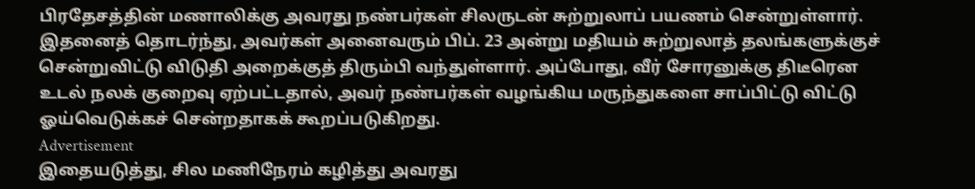பிரதேசத்தின் மணாலிக்கு அவரது நண்பர்கள் சிலருடன் சுற்றுலாப் பயணம் சென்றுள்ளார்.
இதனைத் தொடர்ந்து, அவர்கள் அனைவரும் பிப். 23 அன்று மதியம் சுற்றுலாத் தலங்களுக்குச் சென்றுவிட்டு விடுதி அறைக்குத் திரும்பி வந்துள்ளார். அப்போது, வீர் சோரனுக்கு திடீரென உடல் நலக் குறைவு ஏற்பட்டதால், அவர் நண்பர்கள் வழங்கிய மருந்துகளை சாப்பிட்டு விட்டு ஓய்வெடுக்கச் சென்றதாகக் கூறப்படுகிறது.
Advertisement
இதையடுத்து, சில மணிநேரம் கழித்து அவரது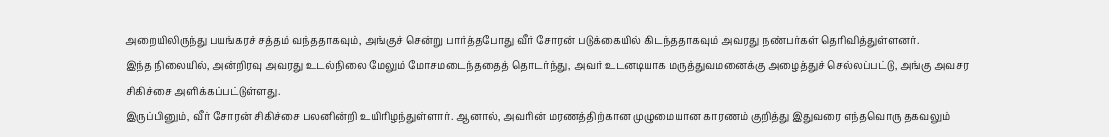அறையிலிருந்து பயங்கரச் சத்தம் வந்ததாகவும், அங்குச் சென்று பார்த்தபோது வீர் சோரன் படுக்கையில் கிடந்ததாகவும் அவரது நண்பர்கள் தெரிவித்துள்ளனர்.
இந்த நிலையில், அன்றிரவு அவரது உடல்நிலை மேலும் மோசமடைந்ததைத் தொடர்ந்து, அவர் உடனடியாக மருத்துவமனைக்கு அழைத்துச் செல்லப்பட்டு, அங்கு அவசர சிகிச்சை அளிக்கப்பட்டுள்ளது.
இருப்பினும், வீர் சோரன் சிகிச்சை பலனின்றி உயிரிழந்துள்ளார். ஆனால், அவரின் மரணத்திற்கான முழுமையான காரணம் குறித்து இதுவரை எந்தவொரு தகவலும்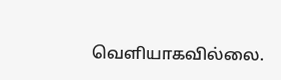வெளியாகவில்லை.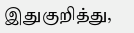இதுகுறித்து,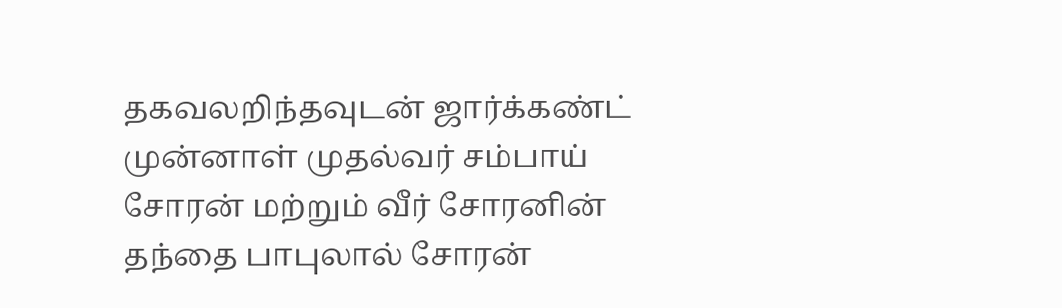தகவலறிந்தவுடன் ஜார்க்கண்ட் முன்னாள் முதல்வர் சம்பாய் சோரன் மற்றும் வீர் சோரனின் தந்தை பாபுலால் சோரன்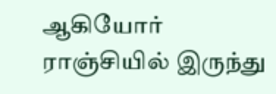ஆகியோர் ராஞ்சியில் இருந்து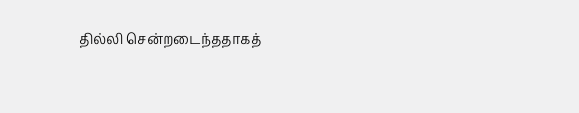தில்லி சென்றடைந்ததாகத்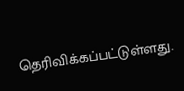தெரிவிக்கப்பட்டுள்ளது.